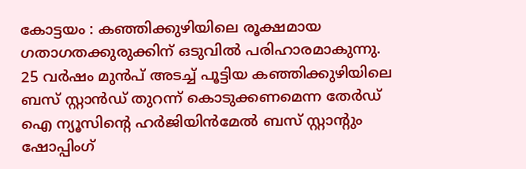കോട്ടയം : കഞ്ഞിക്കുഴിയിലെ രൂക്ഷമായ ഗതാഗതക്കുരുക്കിന് ഒടുവിൽ പരിഹാരമാകുന്നു. 25 വർഷം മുൻപ് അടച്ച് പൂട്ടിയ കഞ്ഞിക്കുഴിയിലെ ബസ് സ്റ്റാൻഡ് തുറന്ന് കൊടുക്കണമെന്ന തേർഡ് ഐ ന്യൂസിൻ്റെ ഹർജിയിൻമേൽ ബസ് സ്റ്റാൻ്റും ഷോപ്പിംഗ്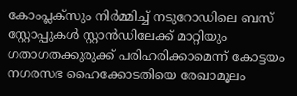കോംപ്ലക്സും നിർമ്മിച്ച് നടുറോഡിലെ ബസ് സ്റ്റോപ്പുകൾ സ്റ്റാൻഡിലേക്ക് മാറ്റിയും ഗതാഗതക്കുരുക്ക് പരിഹരിക്കാമെന്ന് കോട്ടയം നഗരസഭ ഹൈക്കോടതിയെ രേഖാമൂലം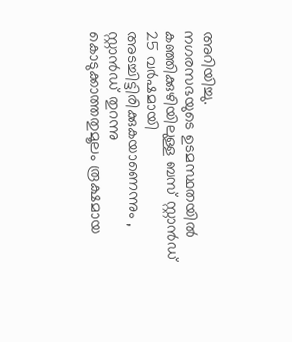അറിയിച്ചു.
നഗരസഭയുടെ ഉടമസ്ഥതയിൽ കഞ്ഞിക്കുഴിയിലുള്ള ബസ് സ്റ്റാൻഡ് 25 വർഷമായി അടച്ചിട്ടിരിക്കുകയാണെന്നും , സ്റ്റാൻഡ് തുറന്നു കൊടുക്കാത്തതുമൂലം രൂക്ഷമായ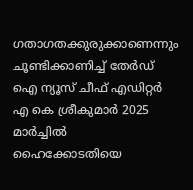ഗതാഗതക്കുരുക്കാണെന്നും ചൂണ്ടിക്കാണിച്ച് തേർഡ് ഐ ന്യൂസ് ചീഫ് എഡിറ്റർ എ കെ ശ്രീകുമാർ 2025 മാർച്ചിൽ ഹൈക്കോടതിയെ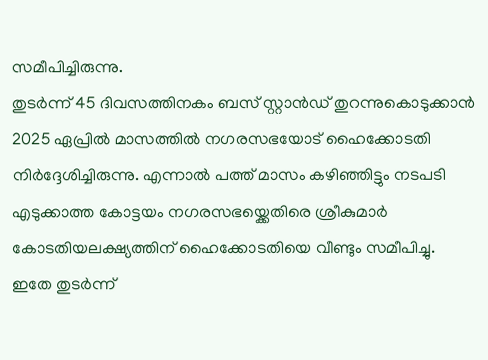സമീപിച്ചിരുന്നു.
തുടർന്ന് 45 ദിവസത്തിനകം ബസ് സ്റ്റാൻഡ് തുറന്നുകൊടുക്കാൻ 2025 ഏപ്രിൽ മാസത്തിൽ നഗരസഭയോട് ഹൈക്കോടതി നിർദ്ദേശിച്ചിരുന്നു. എന്നാൽ പത്ത് മാസം കഴിഞ്ഞിട്ടും നടപടി എടുക്കാത്ത കോട്ടയം നഗരസഭയ്ക്കെതിരെ ശ്രീകുമാർ കോടതിയലക്ഷ്യത്തിന് ഹൈക്കോടതിയെ വീണ്ടും സമീപിച്ചു.
ഇതേ തുടർന്ന്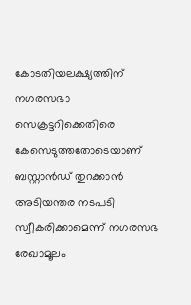കോടതിയലക്ഷ്യത്തിന് നഗരസഭാ സെക്രട്ടറിക്കെതിരെ കേസെടുത്തതോടെയാണ് ബസ്റ്റാൻഡ് തുറക്കാൻ അടിയന്തര നടപടി സ്വീകരിക്കാമെന്ന് നഗരസഭ രേഖാമൂലം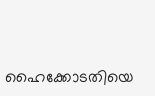ഹൈക്കോടതിയെ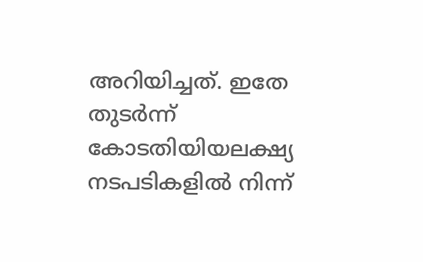അറിയിച്ചത്. ഇതേ തുടർന്ന് കോടതിയിയലക്ഷ്യ നടപടികളിൽ നിന്ന്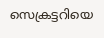സെക്രട്ടറിയെ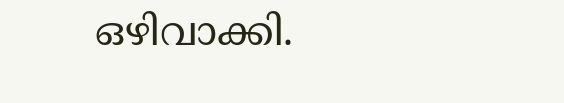ഒഴിവാക്കി.